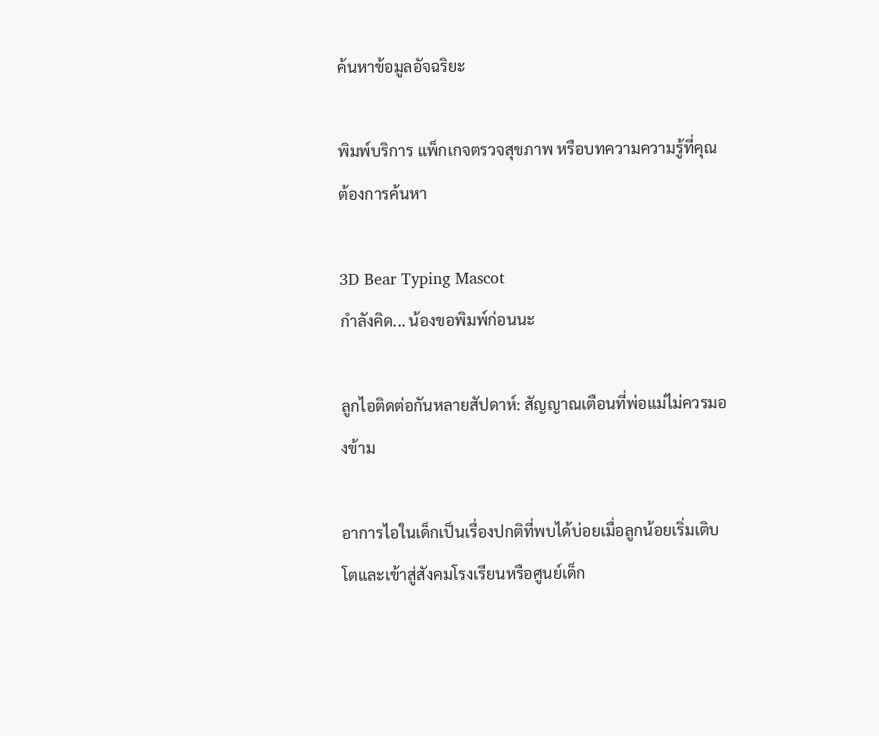ค้นหาข้อมูลอัจฉริยะ

พิมพ์บริการ แพ็กเกจตรวจสุขภาพ หรือบทความความรู้ที่คุณต้องการค้นหา

3D Bear Typing Mascot
กำลังคิด... น้องขอพิมพ์ก่อนนะ

ลูกไอติดต่อกันหลายสัปดาห์: สัญญาณเตือนที่พ่อแม่ไม่ควรมองข้าม

อาการไอในเด็กเป็นเรื่องปกติที่พบได้บ่อยเมื่อลูกน้อยเริ่มเติบโตและเข้าสู่สังคมโรงเรียนหรือศูนย์เด็ก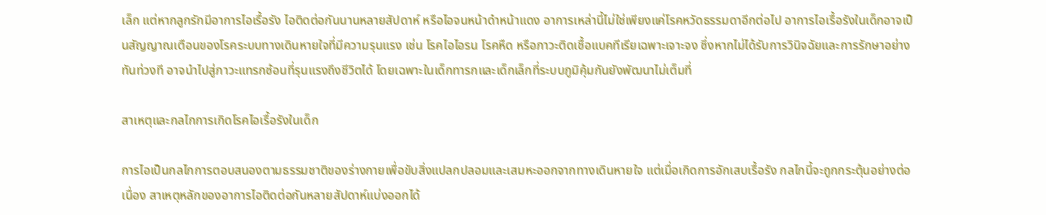เล็ก แต่หากลูกรักมีอาการไอเรื้อรัง ไอติดต่อกันนานหลายสัปดาห์ หรือไอจนหน้าดำหน้าแดง อาการเหล่านี้ไม่ใช่เพียงแค่โรคหวัดธรรมดาอีกต่อไป อาการไอเรื้อรังในเด็กอาจเป็นสัญญาณเตือนของโรคระบบทางเดินหายใจที่มีความรุนแรง เช่น โรคไอไอรน โรคหืด หรือภาวะติดเชื้อแบคทีเรียเฉพาะเจาะจง ซึ่งหากไม่ได้รับการวินิจฉัยและการรักษาอย่างทันท่วงที อาจนำไปสู่ภาวะแทรกซ้อนที่รุนแรงถึงชีวิตได้ โดยเฉพาะในเด็กทารกและเด็กเล็กที่ระบบภูมิคุ้มกันยังพัฒนาไม่เต็มที่

สาเหตุและกลไกการเกิดโรคไอเรื้อรังในเด็ก

การไอเป็นกลไกการตอบสนองตามธรรมชาติของร่างกายเพื่อขับสิ่งแปลกปลอมและเสมหะออกจากทางเดินหายใจ แต่เมื่อเกิดการอักเสบเรื้อรัง กลไกนี้จะถูกกระตุ้นอย่างต่อเนื่อง สาเหตุหลักของอาการไอติดต่อกันหลายสัปดาห์แบ่งออกได้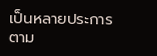เป็นหลายประการตาม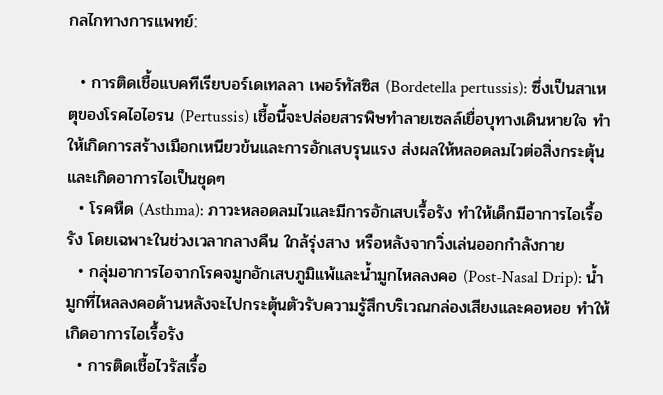กลไกทางการแพทย์:

  • การติดเชื้อแบคทีเรียบอร์เดเทลลา เพอร์ทัสซิส (Bordetella pertussis): ซึ่งเป็นสาเหตุของโรคไอไอรน (Pertussis) เชื้อนี้จะปล่อยสารพิษทำลายเซลล์เยื่อบุทางเดินหายใจ ทำให้เกิดการสร้างเมือกเหนียวข้นและการอักเสบรุนแรง ส่งผลให้หลอดลมไวต่อสิ่งกระตุ้นและเกิดอาการไอเป็นชุดๆ
  • โรคหืด (Asthma): ภาวะหลอดลมไวและมีการอักเสบเรื้อรัง ทำให้เด็กมีอาการไอเรื้อรัง โดยเฉพาะในช่วงเวลากลางคืน ใกล้รุ่งสาง หรือหลังจากวิ่งเล่นออกกำลังกาย
  • กลุ่มอาการไอจากโรคจมูกอักเสบภูมิแพ้และน้ำมูกไหลลงคอ (Post-Nasal Drip): น้ำมูกที่ไหลลงคอด้านหลังจะไปกระตุ้นตัวรับความรู้สึกบริเวณกล่องเสียงและคอหอย ทำให้เกิดอาการไอเรื้อรัง
  • การติดเชื้อไวรัสเรื้อ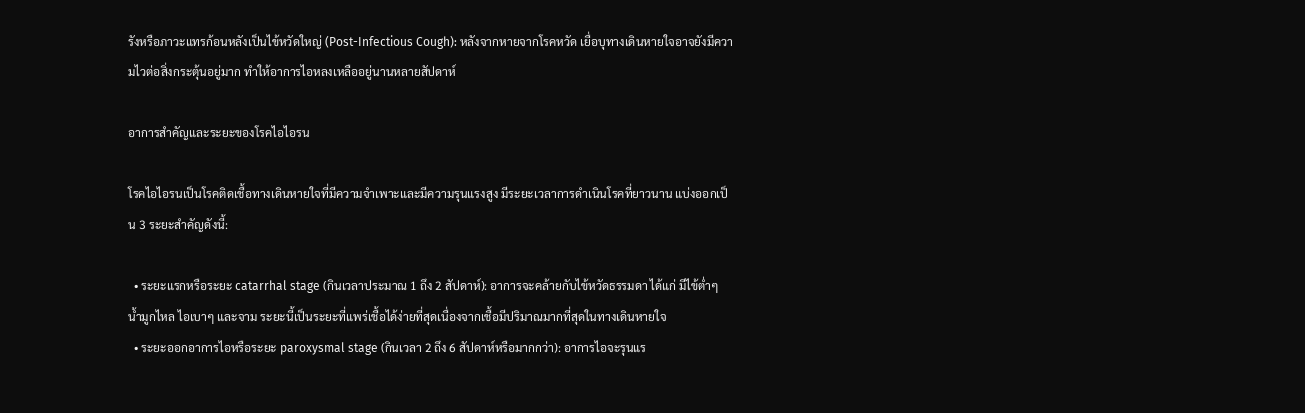รังหรือภาวะแทรก้อนหลังเป็นไข้หวัดใหญ่ (Post-Infectious Cough): หลังจากหายจากโรคหวัด เยื่อบุทางเดินหายใจอาจยังมีความไวต่อสิ่งกระตุ้นอยู่มาก ทำให้อาการไอหลงเหลืออยู่นานหลายสัปดาห์

อาการสำคัญและระยะของโรคไอไอรน

โรคไอไอรนเป็นโรคติดเชื้อทางเดินหายใจที่มีความจำเพาะและมีความรุนแรงสูง มีระยะเวลาการดำเนินโรคที่ยาวนาน แบ่งออกเป็น 3 ระยะสำคัญดังนี้:

  • ระยะแรกหรือระยะ catarrhal stage (กินเวลาประมาณ 1 ถึง 2 สัปดาห์): อาการจะคล้ายกับไข้หวัดธรรมดา ได้แก่ มีไข้ต่ำๆ น้ำมูกไหล ไอเบาๆ และจาม ระยะนี้เป็นระยะที่แพร่เชื้อได้ง่ายที่สุดเนื่องจากเชื้อมีปริมาณมากที่สุดในทางเดินหายใจ
  • ระยะออกอาการไอหรือระยะ paroxysmal stage (กินเวลา 2 ถึง 6 สัปดาห์หรือมากกว่า): อาการไอจะรุนแร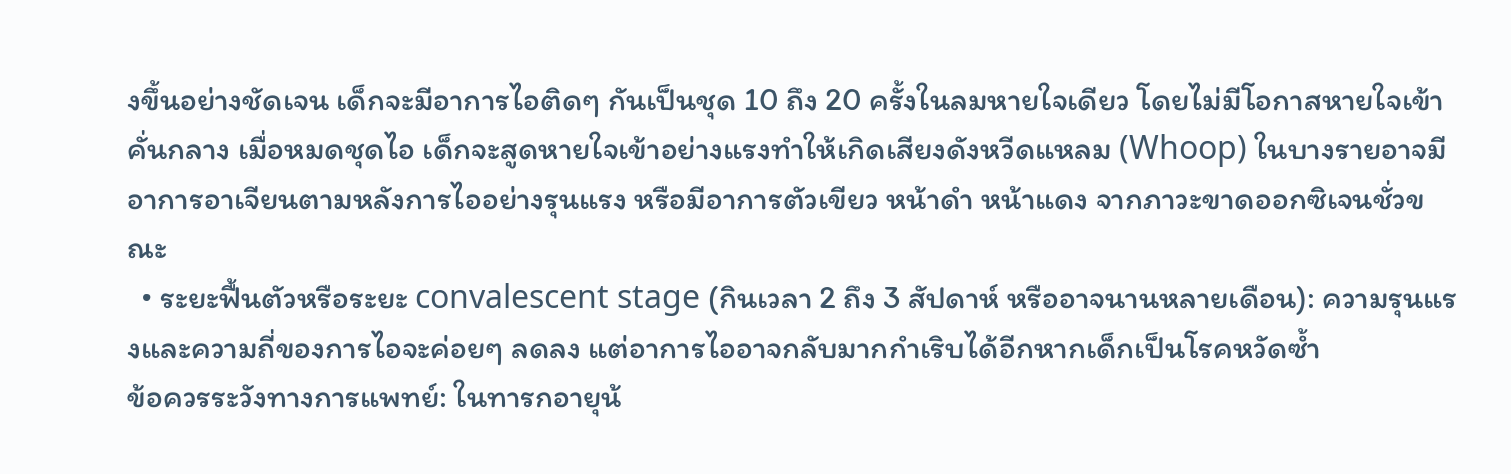งขึ้นอย่างชัดเจน เด็กจะมีอาการไอติดๆ กันเป็นชุด 10 ถึง 20 ครั้งในลมหายใจเดียว โดยไม่มีโอกาสหายใจเข้าคั่นกลาง เมื่อหมดชุดไอ เด็กจะสูดหายใจเข้าอย่างแรงทำให้เกิดเสียงดังหวีดแหลม (Whoop) ในบางรายอาจมีอาการอาเจียนตามหลังการไออย่างรุนแรง หรือมีอาการตัวเขียว หน้าดำ หน้าแดง จากภาวะขาดออกซิเจนชั่วขณะ
  • ระยะฟื้นตัวหรือระยะ convalescent stage (กินเวลา 2 ถึง 3 สัปดาห์ หรืออาจนานหลายเดือน): ความรุนแรงและความถี่ของการไอจะค่อยๆ ลดลง แต่อาการไออาจกลับมากกำเริบได้อีกหากเด็กเป็นโรคหวัดซ้ำ
ข้อควรระวังทางการแพทย์: ในทารกอายุน้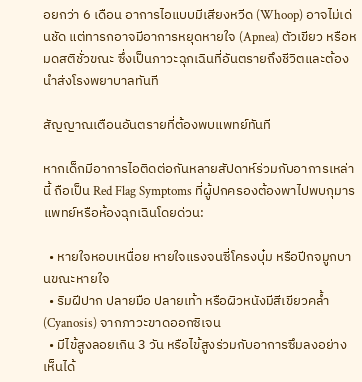อยกว่า 6 เดือน อาการไอแบบมีเสียงหวีด (Whoop) อาจไม่เด่นชัด แต่ทารกอาจมีอาการหยุดหายใจ (Apnea) ตัวเขียว หรือหมดสติชั่วขณะ ซึ่งเป็นภาวะฉุกเฉินที่อันตรายถึงชีวิตและต้องนำส่งโรงพยาบาลทันที

สัญญาณเตือนอันตรายที่ต้องพบแพทย์ทันที

หากเด็กมีอาการไอติดต่อกันหลายสัปดาห์ร่วมกับอาการเหล่านี้ ถือเป็น Red Flag Symptoms ที่ผู้ปกครองต้องพาไปพบกุมารแพทย์หรือห้องฉุกเฉินโดยด่วน:

  • หายใจหอบเหนื่อย หายใจแรงจนซี่โครงบุ๋ม หรือปีกจมูกบานขณะหายใจ
  • ริมฝีปาก ปลายมือ ปลายเท้า หรือผิวหนังมีสีเขียวคล้ำ (Cyanosis) จากภาวะขาดออกซิเจน
  • มีไข้สูงลอยเกิน 3 วัน หรือไข้สูงร่วมกับอาการซึมลงอย่างเห็นได้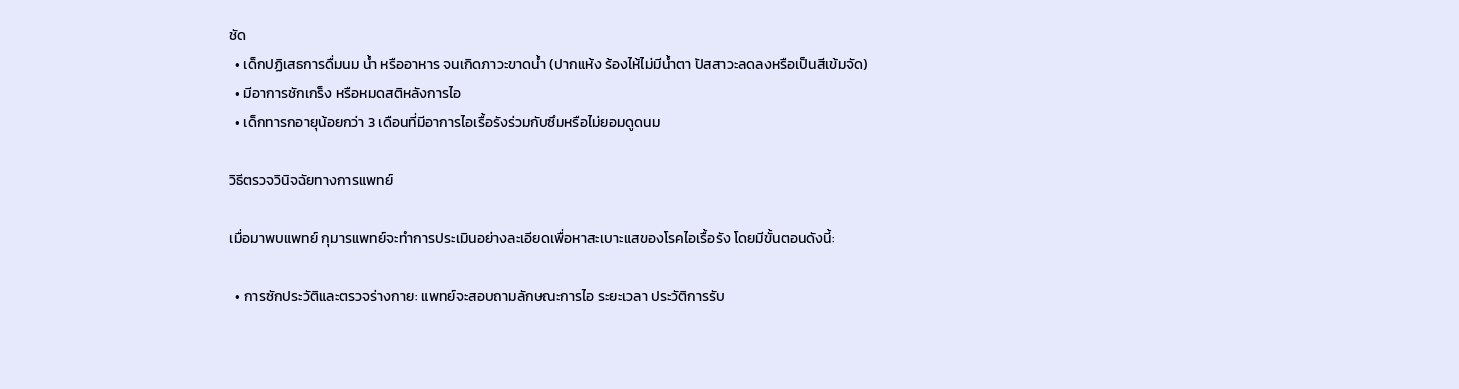ชัด
  • เด็กปฏิเสธการดื่มนม น้ำ หรืออาหาร จนเกิดภาวะขาดน้ำ (ปากแห้ง ร้องไห้ไม่มีน้ำตา ปัสสาวะลดลงหรือเป็นสีเข้มจัด)
  • มีอาการชักเกร็ง หรือหมดสติหลังการไอ
  • เด็กทารกอายุน้อยกว่า 3 เดือนที่มีอาการไอเรื้อรังร่วมกับซึมหรือไม่ยอมดูดนม

วิธีตรวจวินิจฉัยทางการแพทย์

เมื่อมาพบแพทย์ กุมารแพทย์จะทำการประเมินอย่างละเอียดเพื่อหาสะเบาะแสของโรคไอเรื้อรัง โดยมีขั้นตอนดังนี้:

  • การซักประวัติและตรวจร่างกาย: แพทย์จะสอบถามลักษณะการไอ ระยะเวลา ประวัติการรับ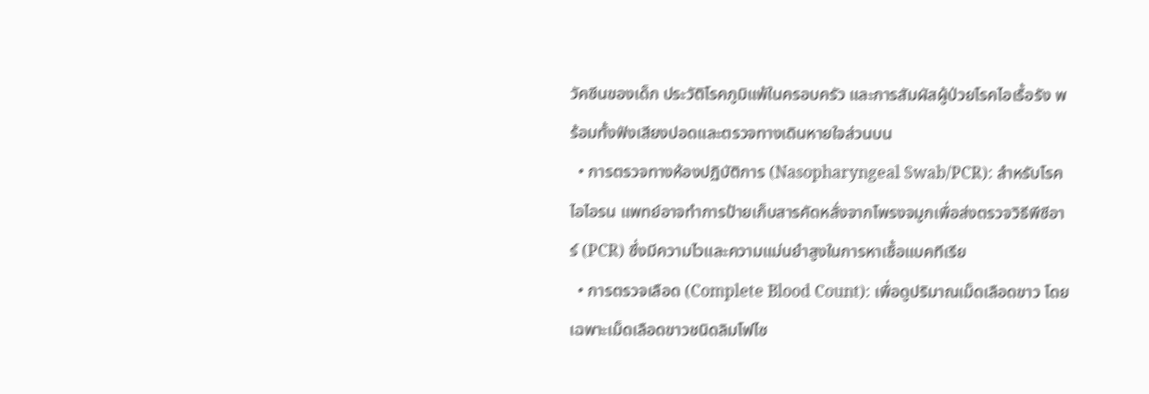วัคซีนของเด็ก ประวัติโรคภูมิแพ้ในครอบครัว และการสัมผัสผู้ป่วยโรคไอเรื้อรัง พร้อมทั้งฟังเสียงปอดและตรวจทางเดินหายใจส่วนบน
  • การตรวจทางห้องปฏิบัติการ (Nasopharyngeal Swab/PCR): สำหรับโรคไอไอรน แพทย์อาจทำการป้ายเก็บสารคัดหลั่งจากโพรงจมูกเพื่อส่งตรวจวิธีพีซีอาร์ (PCR) ซึ่งมีความไวและความแม่นยำสูงในการหาเชื้อแบคทีเรีย
  • การตรวจเลือด (Complete Blood Count): เพื่อดูปริมาณเม็ดเลือดขาว โดยเฉพาะเม็ดเลือดขาวชนิดลิมโฟไซ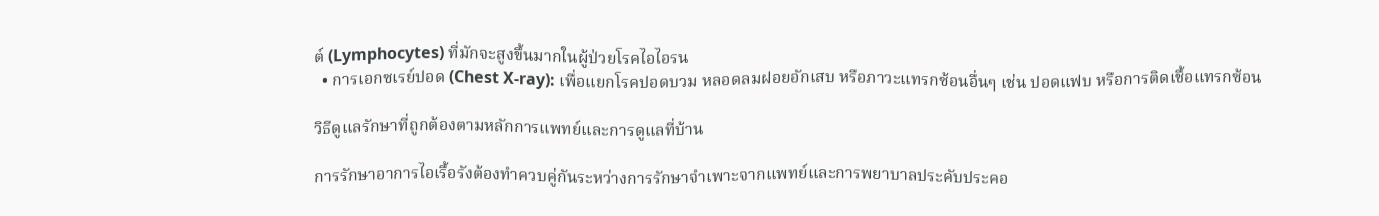ต์ (Lymphocytes) ที่มักจะสูงขึ้นมากในผู้ป่วยโรคไอไอรน
  • การเอกซเรย์ปอด (Chest X-ray): เพื่อแยกโรคปอดบวม หลอดลมฝอยอักเสบ หรือภาวะแทรกซ้อนอื่นๆ เช่น ปอดแฟบ หรือการติดเชื้อแทรกซ้อน

วิธีดูแลรักษาที่ถูกต้องตามหลักการแพทย์และการดูแลที่บ้าน

การรักษาอาการไอเรื้อรังต้องทำควบคู่กันระหว่างการรักษาจำเพาะจากแพทย์และการพยาบาลประคับประคอ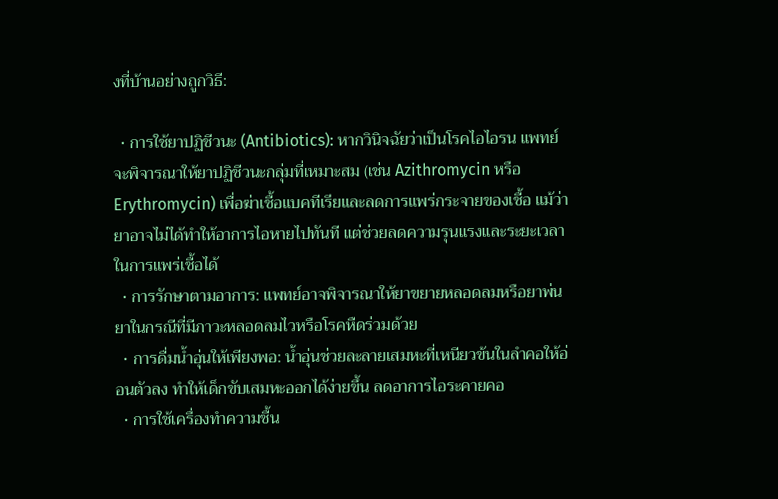งที่บ้านอย่างถูกวิธี:

  • การใช้ยาปฏิชีวนะ (Antibiotics): หากวินิจฉัยว่าเป็นโรคไอไอรน แพทย์จะพิจารณาให้ยาปฏิชีวนะกลุ่มที่เหมาะสม (เช่น Azithromycin หรือ Erythromycin) เพื่อฆ่าเชื้อแบคทีเรียและลดการแพร่กระจายของเชื้อ แม้ว่ายาอาจไม่ได้ทำให้อาการไอหายไปทันที แต่ช่วยลดความรุนแรงและระยะเวลาในการแพร่เชื้อได้
  • การรักษาตามอาการ: แพทย์อาจพิจารณาให้ยาขยายหลอดลมหรือยาพ่นยาในกรณีที่มีภาวะหลอดลมไวหรือโรคหืดร่วมด้วย
  • การดื่มน้ำอุ่นให้เพียงพอ: น้ำอุ่นช่วยละลายเสมหะที่เหนียวข้นในลำคอให้อ่อนตัวลง ทำให้เด็กขับเสมหะออกได้ง่ายขึ้น ลดอาการไอระคายคอ
  • การใช้เครื่องทำความชื้น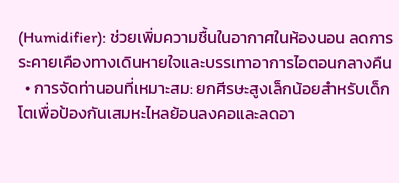(Humidifier): ช่วยเพิ่มความชื้นในอากาศในห้องนอน ลดการระคายเคืองทางเดินหายใจและบรรเทาอาการไอตอนกลางคืน
  • การจัดท่านอนที่เหมาะสม: ยกศีรษะสูงเล็กน้อยสำหรับเด็กโตเพื่อป้องกันเสมหะไหลย้อนลงคอและลดอา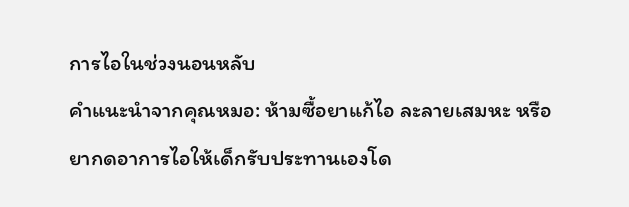การไอในช่วงนอนหลับ
คำแนะนำจากคุณหมอ: ห้ามซื้อยาแก้ไอ ละลายเสมหะ หรือยากดอาการไอให้เด็กรับประทานเองโด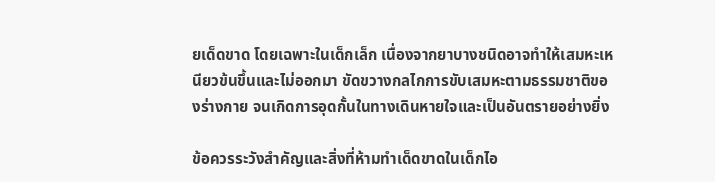ยเด็ดขาด โดยเฉพาะในเด็กเล็ก เนื่องจากยาบางชนิดอาจทำให้เสมหะเหนียวข้นขึ้นและไม่ออกมา ขัดขวางกลไกการขับเสมหะตามธรรมชาติของร่างกาย จนเกิดการอุดกั้นในทางเดินหายใจและเป็นอันตรายอย่างยิ่ง

ข้อควรระวังสำคัญและสิ่งที่ห้ามทำเด็ดขาดในเด็กไอ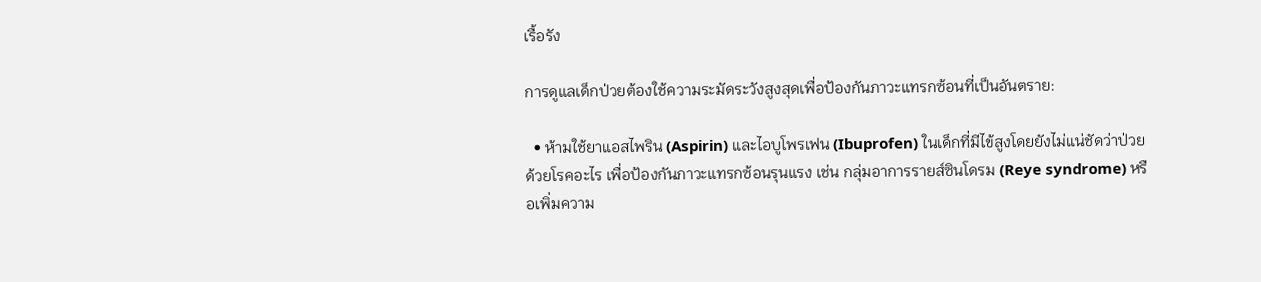เรื้อรัง

การดูแลเด็กป่วยต้องใช้ความระมัดระวังสูงสุดเพื่อป้องกันภาวะแทรกซ้อนที่เป็นอันตราย:

  • ห้ามใช้ยาแอสไพริน (Aspirin) และไอบูโพรเฟน (Ibuprofen) ในเด็กที่มีไข้สูงโดยยังไม่แน่ชัดว่าป่วยด้วยโรคอะไร เพื่อป้องกันภาวะแทรกซ้อนรุนแรง เช่น กลุ่มอาการรายส์ซินโดรม (Reye syndrome) หรือเพิ่มความ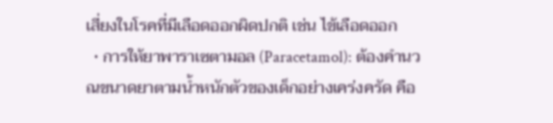เสี่ยงในโรคที่มีเลือดออกผิดปกติ เช่น ไข้เลือดออก
  • การให้ยาพาราเซตามอล (Paracetamol): ต้องคำนวณขนาดยาตามน้ำหนักตัวของเด็กอย่างเคร่งครัด คือ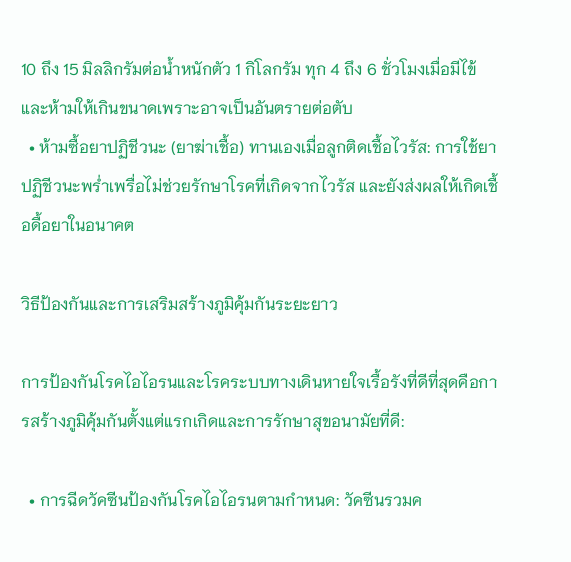10 ถึง 15 มิลลิกรัมต่อน้ำหนักตัว 1 กิโลกรัม ทุก 4 ถึง 6 ชั่วโมงเมื่อมีไข้ และห้ามให้เกินขนาดเพราะอาจเป็นอันตรายต่อตับ
  • ห้ามซื้อยาปฏิชีวนะ (ยาฆ่าเชื้อ) ทานเองเมื่อลูกติดเชื้อไวรัส: การใช้ยาปฏิชีวนะพร่ำเพรื่อไม่ช่วยรักษาโรคที่เกิดจากไวรัส และยังส่งผลให้เกิดเชื้อดื้อยาในอนาคต

วิธีป้องกันและการเสริมสร้างภูมิคุ้มกันระยะยาว

การป้องกันโรคไอไอรนและโรคระบบทางเดินหายใจเรื้อรังที่ดีที่สุดคือการสร้างภูมิคุ้มกันตั้งแต่แรกเกิดและการรักษาสุขอนามัยที่ดี:

  • การฉีดวัคซีนป้องกันโรคไอไอรนตามกำหนด: วัคซีนรวมค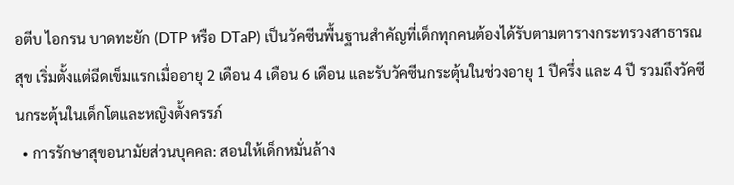อตีบ ไอกรน บาดทะยัก (DTP หรือ DTaP) เป็นวัคซีนพื้นฐานสำคัญที่เด็กทุกคนต้องได้รับตามตารางกระทรวงสาธารณสุข เริ่มตั้งแต่ฉีดเข็มแรกเมื่ออายุ 2 เดือน 4 เดือน 6 เดือน และรับวัคซีนกระตุ้นในช่วงอายุ 1 ปีครึ่ง และ 4 ปี รวมถึงวัคซีนกระตุ้นในเด็กโตและหญิงตั้งครรภ์
  • การรักษาสุขอนามัยส่วนบุคคล: สอนให้เด็กหมั่นล้าง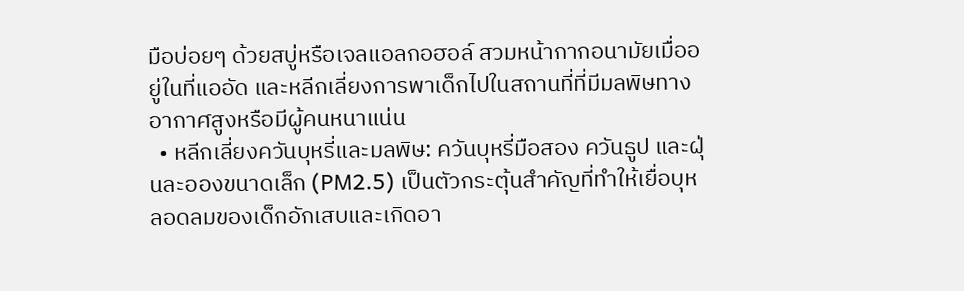มือบ่อยๆ ด้วยสบู่หรือเจลแอลกอฮอล์ สวมหน้ากากอนามัยเมื่ออยู่ในที่แออัด และหลีกเลี่ยงการพาเด็กไปในสถานที่ที่มีมลพิษทางอากาศสูงหรือมีผู้คนหนาแน่น
  • หลีกเลี่ยงควันบุหรี่และมลพิษ: ควันบุหรี่มือสอง ควันธูป และฝุ่นละอองขนาดเล็ก (PM2.5) เป็นตัวกระตุ้นสำคัญที่ทำให้เยื่อบุหลอดลมของเด็กอักเสบและเกิดอา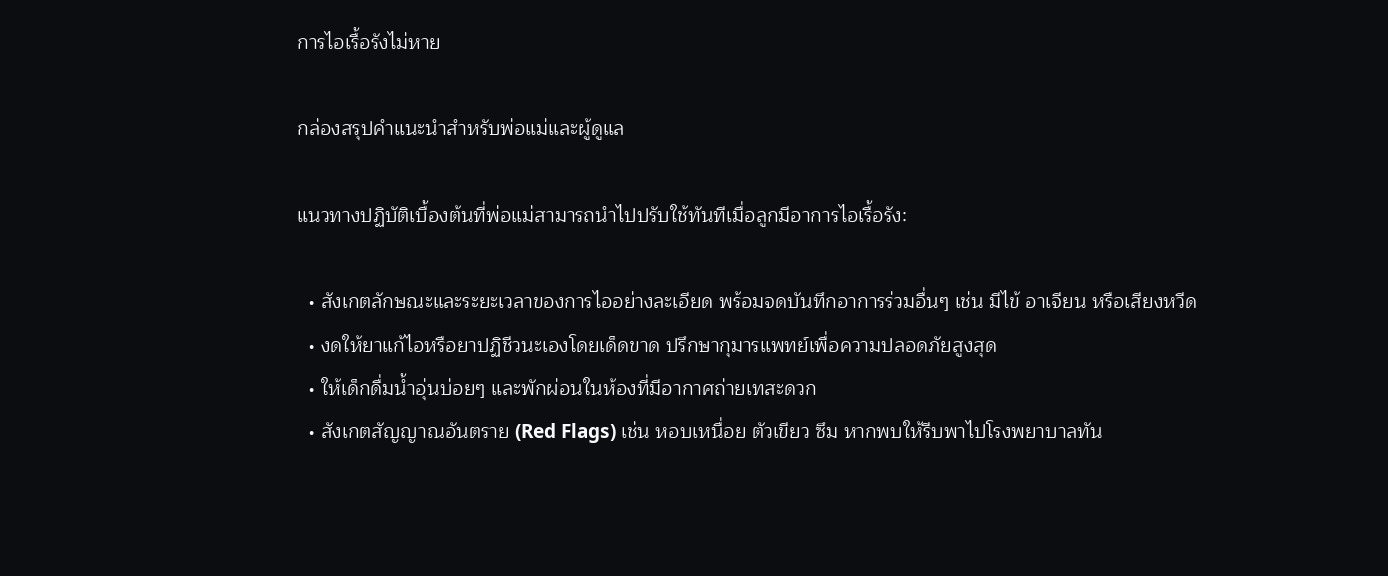การไอเรื้อรังไม่หาย

กล่องสรุปคำแนะนำสำหรับพ่อแม่และผู้ดูแล

แนวทางปฏิบัติเบื้องต้นที่พ่อแม่สามารถนำไปปรับใช้ทันทีเมื่อลูกมีอาการไอเรื้อรัง:

  • สังเกตลักษณะและระยะเวลาของการไออย่างละเอียด พร้อมจดบันทึกอาการร่วมอื่นๆ เช่น มีไข้ อาเจียน หรือเสียงหวีด
  • งดให้ยาแก้ไอหรือยาปฏิชีวนะเองโดยเด็ดขาด ปรึกษากุมารแพทย์เพื่อความปลอดภัยสูงสุด
  • ให้เด็กดื่มน้ำอุ่นบ่อยๆ และพักผ่อนในห้องที่มีอากาศถ่ายเทสะดวก
  • สังเกตสัญญาณอันตราย (Red Flags) เช่น หอบเหนื่อย ตัวเขียว ซึม หากพบให้รีบพาไปโรงพยาบาลทัน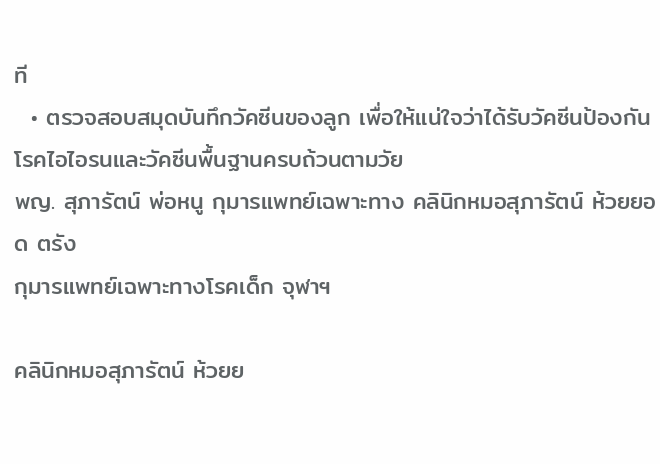ที
  • ตรวจสอบสมุดบันทึกวัคซีนของลูก เพื่อให้แน่ใจว่าได้รับวัคซีนป้องกันโรคไอไอรนและวัคซีนพื้นฐานครบถ้วนตามวัย
พญ. สุภารัตน์ พ่อหนู กุมารแพทย์เฉพาะทาง คลินิกหมอสุภารัตน์ ห้วยยอด ตรัง
กุมารแพทย์เฉพาะทางโรคเด็ก จุฬาฯ

คลินิกหมอสุภารัตน์ ห้วยย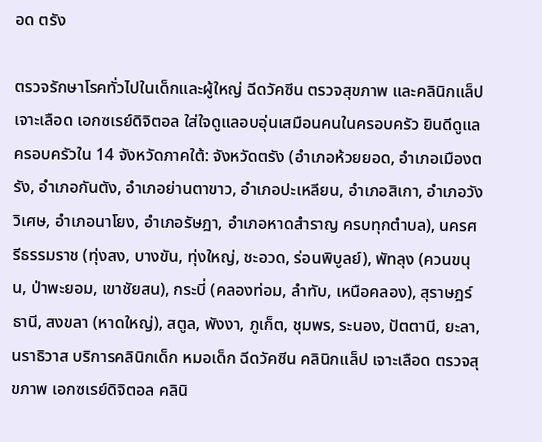อด ตรัง

ตรวจรักษาโรคทั่วไปในเด็กและผู้ใหญ่ ฉีดวัคซีน ตรวจสุขภาพ และคลินิกแล็ปเจาะเลือด เอกซเรย์ดิจิตอล ใส่ใจดูแลอบอุ่นเสมือนคนในครอบครัว ยินดีดูแลครอบครัวใน 14 จังหวัดภาคใต้: จังหวัดตรัง (อำเภอห้วยยอด, อำเภอเมืองตรัง, อำเภอกันตัง, อำเภอย่านตาขาว, อำเภอปะเหลียน, อำเภอสิเกา, อำเภอวังวิเศษ, อำเภอนาโยง, อำเภอรัษฎา, อำเภอหาดสำราญ ครบทุกตำบล), นครศรีธรรมราช (ทุ่งสง, บางขัน, ทุ่งใหญ่, ชะอวด, ร่อนพิบูลย์), พัทลุง (ควนขนุน, ป่าพะยอม, เขาชัยสน), กระบี่ (คลองท่อม, ลำทับ, เหนือคลอง), สุราษฎร์ธานี, สงขลา (หาดใหญ่), สตูล, พังงา, ภูเก็ต, ชุมพร, ระนอง, ปัตตานี, ยะลา, นราธิวาส บริการคลินิกเด็ก หมอเด็ก ฉีดวัคซีน คลินิกแล็ป เจาะเลือด ตรวจสุขภาพ เอกซเรย์ดิจิตอล คลินิ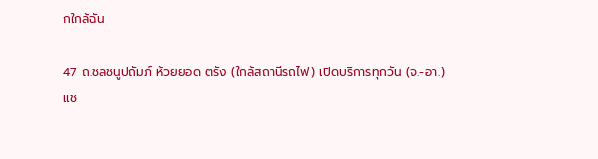กใกล้ฉัน

47 ถ.ชลชนูปถัมภ์ ห้วยยอด ตรัง (ใกล้สถานีรถไฟ) เปิดบริการทุกวัน (จ.-อา.)
แช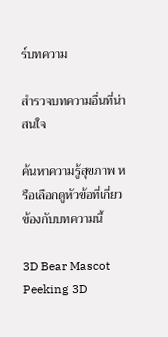ร์บทความ

สำรวจบทความอื่นที่น่าสนใจ

ค้นหาความรู้สุขภาพ หรือเลือกดูหัวข้อที่เกี่ยวข้องกับบทความนี้

3D Bear Mascot Peeking 3D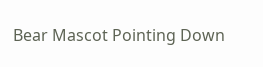Bear Mascot Pointing Down